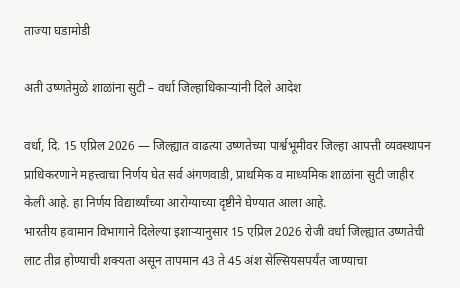ताज्या घडामोडी

अती उष्णतेमुळे शाळांना सुटी – वर्धा जिल्हाधिकाऱ्यांनी दिले आदेश

वर्धा, दि. 15 एप्रिल 2026 — जिल्ह्यात वाढत्या उष्णतेच्या पार्श्वभूमीवर जिल्हा आपत्ती व्यवस्थापन प्राधिकरणाने महत्त्वाचा निर्णय घेत सर्व अंगणवाडी, प्राथमिक व माध्यमिक शाळांना सुटी जाहीर केली आहे. हा निर्णय विद्यार्थ्यांच्या आरोग्याच्या दृष्टीने घेण्यात आला आहे.
भारतीय हवामान विभागाने दिलेल्या इशाऱ्यानुसार 15 एप्रिल 2026 रोजी वर्धा जिल्ह्यात उष्णतेची लाट तीव्र होण्याची शक्यता असून तापमान 43 ते 45 अंश सेल्सियसपर्यंत जाण्याचा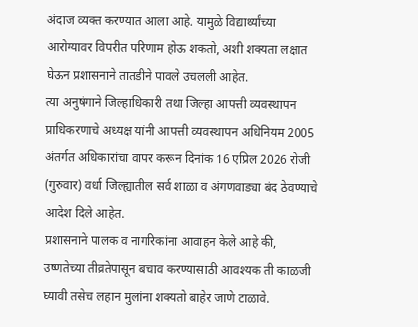अंदाज व्यक्त करण्यात आला आहे. यामुळे विद्यार्थ्यांच्या आरोग्यावर विपरीत परिणाम होऊ शकतो, अशी शक्यता लक्षात घेऊन प्रशासनाने तातडीने पावले उचलली आहेत.
त्या अनुषंगाने जिल्हाधिकारी तथा जिल्हा आपत्ती व्यवस्थापन प्राधिकरणाचे अध्यक्ष यांनी आपत्ती व्यवस्थापन अधिनियम 2005 अंतर्गत अधिकारांचा वापर करून दिनांक 16 एप्रिल 2026 रोजी (गुरुवार) वर्धा जिल्ह्यातील सर्व शाळा व अंगणवाड्या बंद ठेवण्याचे आदेश दिले आहेत.
प्रशासनाने पालक व नागरिकांना आवाहन केले आहे की, उष्णतेच्या तीव्रतेपासून बचाव करण्यासाठी आवश्यक ती काळजी घ्यावी तसेच लहान मुलांना शक्यतो बाहेर जाणे टाळावे.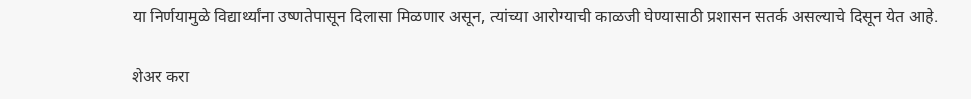या निर्णयामुळे विद्यार्थ्यांना उष्णतेपासून दिलासा मिळणार असून, त्यांच्या आरोग्याची काळजी घेण्यासाठी प्रशासन सतर्क असल्याचे दिसून येत आहे.

शेअर करा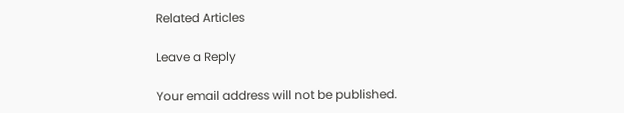Related Articles

Leave a Reply

Your email address will not be published.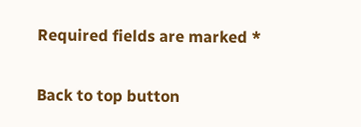Required fields are marked *

Back to top button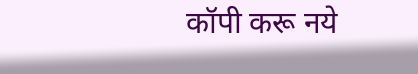कॉपी करू नये